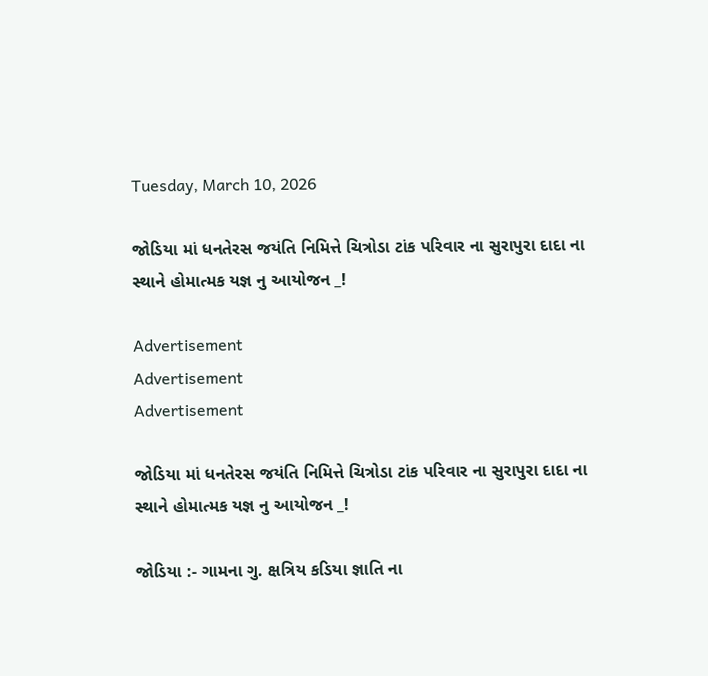Tuesday, March 10, 2026

જોડિયા માં ધનતેરસ જયંતિ નિમિત્તે ચિત્રોડા ટાંક પરિવાર ના સુરાપુરા દાદા ના સ્થાને હોમાત્મક યજ્ઞ નુ આયોજન _!

Advertisement
Advertisement
Advertisement

જોડિયા માં ધનતેરસ જયંતિ નિમિત્તે ચિત્રોડા ટાંક પરિવાર ના સુરાપુરા દાદા ના સ્થાને હોમાત્મક યજ્ઞ નુ આયોજન _!

જોડિયા :- ગામના ગુ. ક્ષત્રિય કડિયા જ્ઞાતિ ના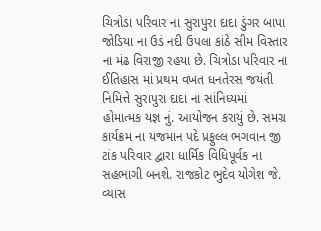ચિત્રોડા પરિવાર ના સુરાપુરા દાદા ડુંગર બાપા જોડિયા ના ઉડં નદી ઉપલા કાંઠે સીમ વિસ્તાર ના મંઢ વિરાજી રહયા છે. ચિત્રોડા પરિવાર ના ઈતિહાસ માં પ્રથમ વખત ધનતેરસ જયંતી નિમિત્તે સુરાપુરા દાદા ના સાંનિધ્યમાં હોમાત્મક યજ્ઞ નું. આયોજન કરાયું છે. સમગ્ર કાર્યક્રમ ના યજમાન પદે પ્રફુલ્લ ભગવાન જી ટાંક પરિવાર દ્વારા ધાર્મિક વિધિપૂર્વક ના સહભાગી બનશે. રાજકોટ ભુદેવ યોગેશ જે. વ્યાસ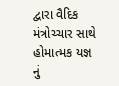દ્વારા વૈદિક મંત્રોચ્ચાર સાથે હોમાત્મક યજ્ઞ નું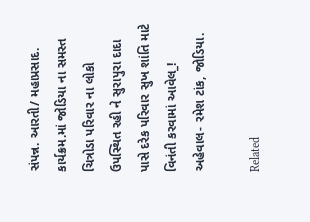સંપન્ન. આરતી/ મહાપ્રસાદ. કાર્યક્રમ.માં જોડિયા ના સમસ્ત ચિત્રોડા પરિવાર ના લોકો ઉપસ્થિત રહી ને સુરાપુરા દાદા પાસે દરેક પરિવાર સુખ શાંતિ માટે વિનંતી કરવામાં આવેલ_! અહેવાલ- રમેશ ટાંક, જોડિયા.

Related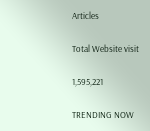Articles

Total Website visit

1,595,221

TRENDING NOW